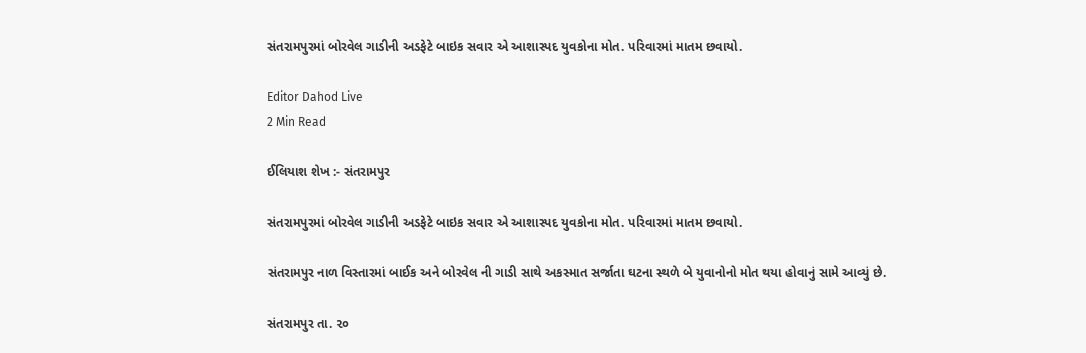સંતરામપુરમાં બોરવેલ ગાડીની અડફેટે બાઇક સવાર એ આશાસ્પદ યુવકોના મોત. પરિવારમાં માતમ છવાયો.

Editor Dahod Live
2 Min Read

ઈલિયાશ શેખ :- સંતરામપુર

સંતરામપુરમાં બોરવેલ ગાડીની અડફેટે બાઇક સવાર એ આશાસ્પદ યુવકોના મોત. પરિવારમાં માતમ છવાયો.

સંતરામપુર નાળ વિસ્તારમાં બાઈક અને બોરવેલ ની ગાડી સાથે અકસ્માત સર્જાતા ઘટના સ્થળે બે યુવાનોનો મોત થયા હોવાનું સામે આવ્યું છે.

સંતરામપુર તા. ૨૦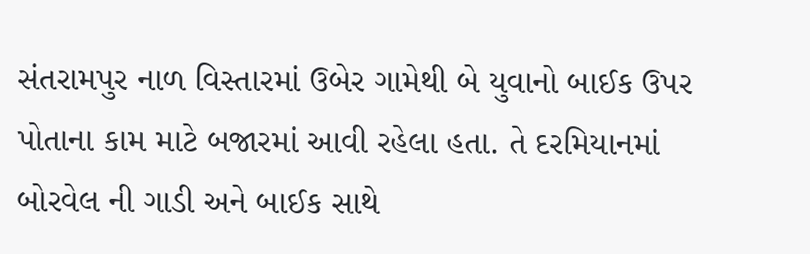સંતરામપુર નાળ વિસ્તારમાં ઉબેર ગામેથી બે યુવાનો બાઈક ઉપર પોતાના કામ માટે બજારમાં આવી રહેલા હતા. તે દરમિયાનમાં બોરવેલ ની ગાડી અને બાઈક સાથે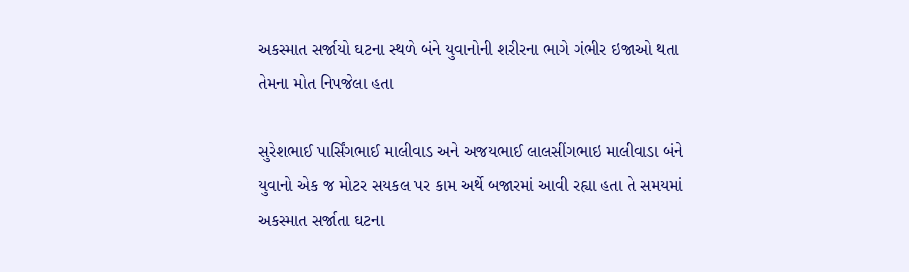અકસ્માત સર્જાયો ઘટના સ્થળે બંને યુવાનોની શરીરના ભાગે ગંભીર ઇજાઓ થતા તેમના મોત નિપજેલા હતા

સુરેશભાઈ પાર્સિંગભાઈ માલીવાડ અને અજયભાઈ લાલસીંગભાઇ માલીવાડા બંને યુવાનો એક જ મોટર સયકલ પર કામ અર્થે બજારમાં આવી રહ્યા હતા તે સમયમાં અકસ્માત સર્જાતા ઘટના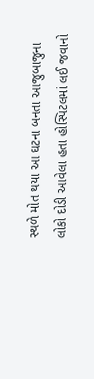સ્થળે મોત થયા આ ઘટના બનતા આજુબાજુના લોકો દોડી આવેલા હતા હોસ્પિટલમાં લઈ જવાનો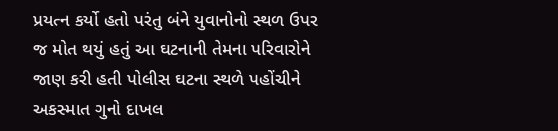પ્રયત્ન કર્યો હતો પરંતુ બંને યુવાનોનો સ્થળ ઉપર જ મોત થયું હતું આ ઘટનાની તેમના પરિવારોને જાણ કરી હતી પોલીસ ઘટના સ્થળે પહોંચીને અકસ્માત ગુનો દાખલ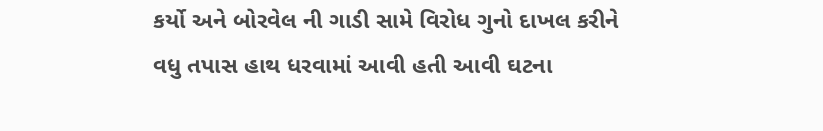કર્યો અને બોરવેલ ની ગાડી સામે વિરોધ ગુનો દાખલ કરીને વધુ તપાસ હાથ ધરવામાં આવી હતી આવી ઘટના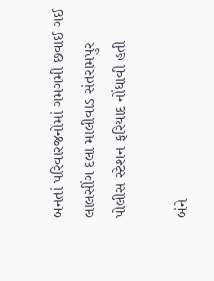બનતાં પરિવારજનોમાં ગમગમી છવાઈ ગઈ લાલસીંગ દલા માલીવાડ સંતરામપુર પોલીસ સ્ટેશન ફરિયાદ નોંધાવી હતી

બંને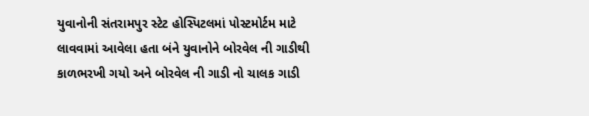યુવાનોની સંતરામપુર સ્ટેટ હોસ્પિટલમાં પોસ્ટમોર્ટમ માટે લાવવામાં આવેલા હતા બંને યુવાનોને બોરવેલ ની ગાડીથી કાળભરખી ગયો અને બોરવેલ ની ગાડી નો ચાલક ગાડી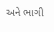અને ભાગી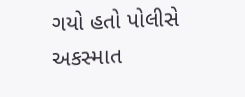ગયો હતો પોલીસે અકસ્માત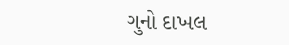ગુનો દાખલ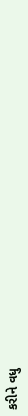કરીને વધુ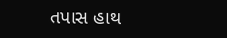તપાસ હાથ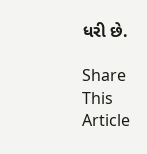ધરી છે.

Share This Article